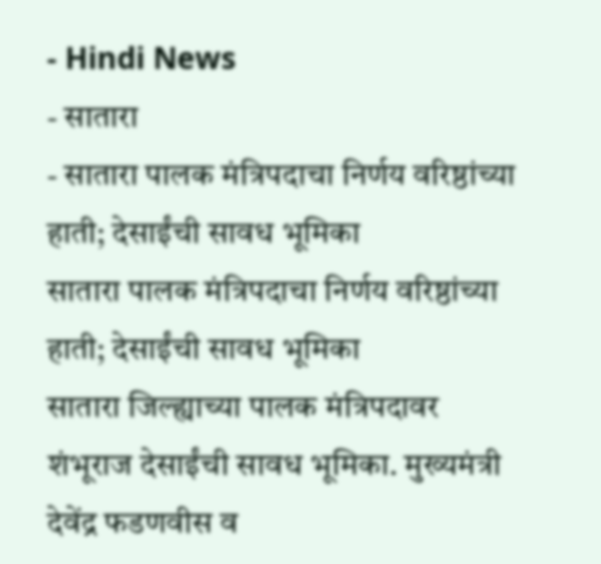- Hindi News
- सातारा
- सातारा पालक मंत्रिपदाचा निर्णय वरिष्ठांच्या हाती; देसाईंची सावध भूमिका
सातारा पालक मंत्रिपदाचा निर्णय वरिष्ठांच्या हाती; देसाईंची सावध भूमिका
सातारा जिल्ह्याच्या पालक मंत्रिपदावर शंभूराज देसाईंची सावध भूमिका. मुख्यमंत्री देवेंद्र फडणवीस व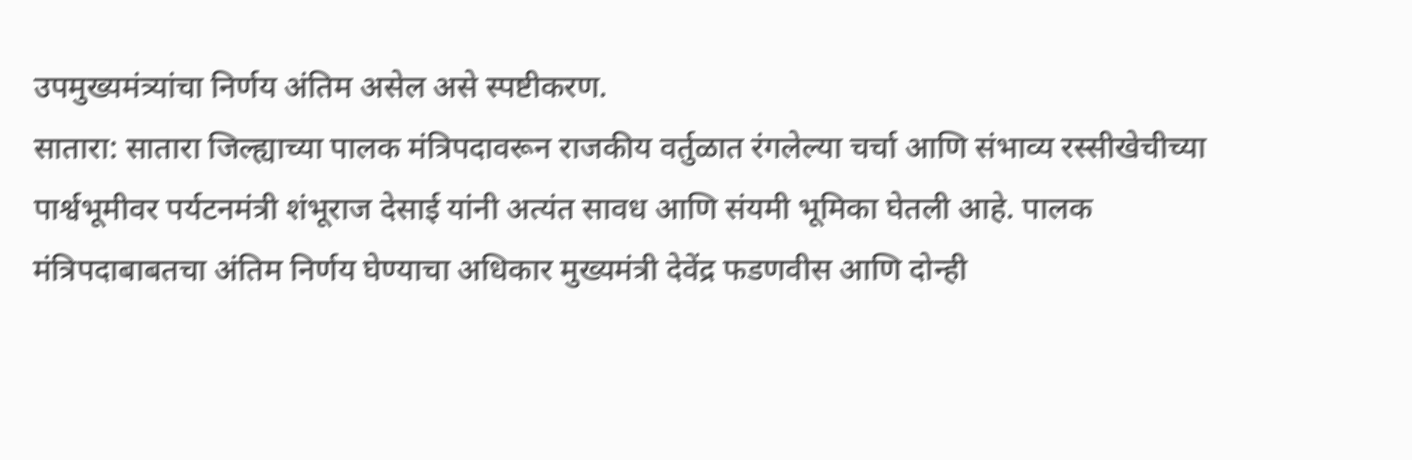उपमुख्यमंत्र्यांचा निर्णय अंतिम असेल असे स्पष्टीकरण.
सातारा: सातारा जिल्ह्याच्या पालक मंत्रिपदावरून राजकीय वर्तुळात रंगलेल्या चर्चा आणि संभाव्य रस्सीखेचीच्या पार्श्वभूमीवर पर्यटनमंत्री शंभूराज देसाई यांनी अत्यंत सावध आणि संयमी भूमिका घेतली आहे. पालक मंत्रिपदाबाबतचा अंतिम निर्णय घेण्याचा अधिकार मुख्यमंत्री देवेंद्र फडणवीस आणि दोन्ही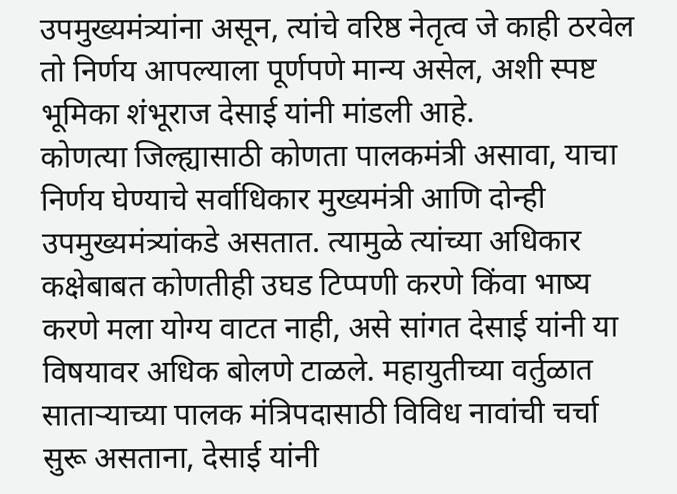उपमुख्यमंत्र्यांना असून, त्यांचे वरिष्ठ नेतृत्व जे काही ठरवेल तो निर्णय आपल्याला पूर्णपणे मान्य असेल, अशी स्पष्ट भूमिका शंभूराज देसाई यांनी मांडली आहे.
कोणत्या जिल्ह्यासाठी कोणता पालकमंत्री असावा, याचा निर्णय घेण्याचे सर्वाधिकार मुख्यमंत्री आणि दोन्ही उपमुख्यमंत्र्यांकडे असतात. त्यामुळे त्यांच्या अधिकार कक्षेबाबत कोणतीही उघड टिप्पणी करणे किंवा भाष्य करणे मला योग्य वाटत नाही, असे सांगत देसाई यांनी या विषयावर अधिक बोलणे टाळले. महायुतीच्या वर्तुळात साताऱ्याच्या पालक मंत्रिपदासाठी विविध नावांची चर्चा सुरू असताना, देसाई यांनी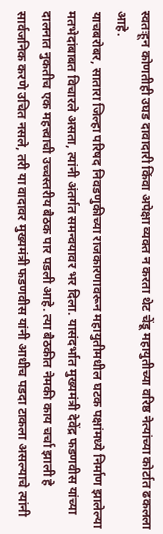स्वतःहून कोणतीही उघड दावादारी किंवा अपेक्षा व्यक्त न करता थेट चेंडू महायुतीच्या वरिष्ठ नेत्यांच्या कोर्टात ढकलला आहे.
याचबरोबर, सातारा जिल्हा परिषद निवडणुकीच्या राजकारणावरून महायुतीमधील घटक पक्षांमध्ये निर्माण झालेल्या मतभेदांबाबत विचारले असता, त्यांनी अंतर्गत समन्वयावर भर दिला. यासंदर्भात मुख्यमंत्री देवेंद्र फडणवीस यांच्या दालनात नुकतीच एक महत्त्वाची उच्चस्तरीय बैठक पार पडली आहे. त्या बैठकीत नेमकी काय चर्चा झाली हे सार्वजनिक करणे उचित नसले, तरी या वादावर मुख्यमंत्री फडणवीस यांनी आधीच पडदा टाकला असल्याचे त्यांनी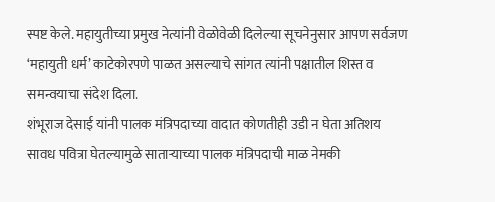स्पष्ट केले. महायुतीच्या प्रमुख नेत्यांनी वेळोवेळी दिलेल्या सूचनेनुसार आपण सर्वजण ‘महायुती धर्म’ काटेकोरपणे पाळत असल्याचे सांगत त्यांनी पक्षातील शिस्त व समन्वयाचा संदेश दिला.
शंभूराज देसाई यांनी पालक मंत्रिपदाच्या वादात कोणतीही उडी न घेता अतिशय सावध पवित्रा घेतल्यामुळे साताऱ्याच्या पालक मंत्रिपदाची माळ नेमकी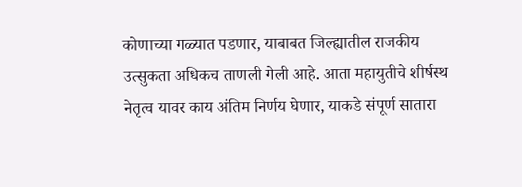कोणाच्या गळ्यात पडणार, याबाबत जिल्ह्यातील राजकीय उत्सुकता अधिकच ताणली गेली आहे. आता महायुतीचे शीर्षस्थ नेतृत्व यावर काय अंतिम निर्णय घेणार, याकडे संपूर्ण सातारा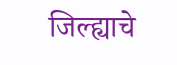जिल्ह्याचे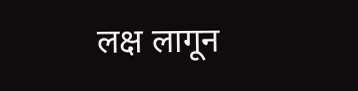लक्ष लागून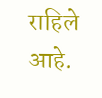राहिले आहे.